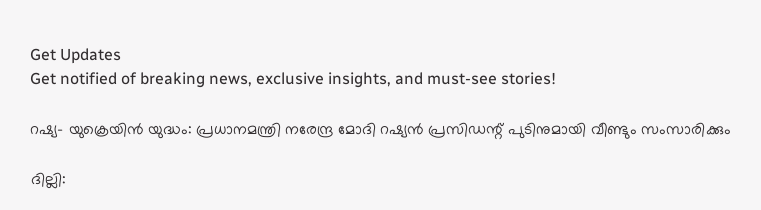Get Updates
Get notified of breaking news, exclusive insights, and must-see stories!

റഷ്യ- യുക്രെയിന്‍ യുദ്ധം: പ്രധാനമന്ത്രി നരേന്ദ്ര മോദി റഷ്യന്‍ പ്രസിഡന്റ് പുടിനുമായി വീണ്ടും സംസാരിക്കും

ദില്ലി: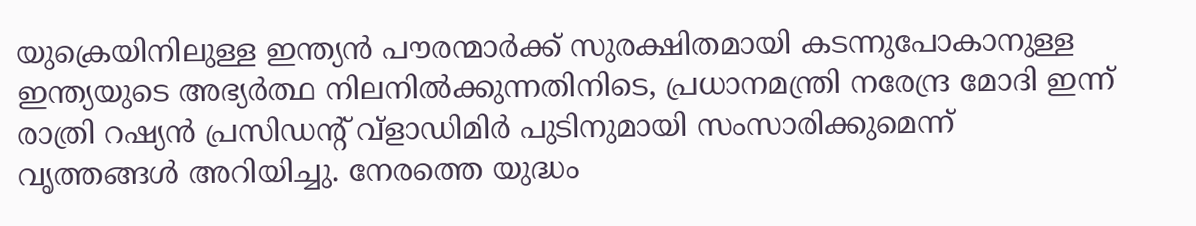യുക്രെയിനിലുള്ള ഇന്ത്യന്‍ പൗരന്മാര്‍ക്ക് സുരക്ഷിതമായി കടന്നുപോകാനുള്ള ഇന്ത്യയുടെ അഭ്യര്‍ത്ഥ നിലനില്‍ക്കുന്നതിനിടെ, പ്രധാനമന്ത്രി നരേന്ദ്ര മോദി ഇന്ന് രാത്രി റഷ്യന്‍ പ്രസിഡന്റ് വ്ളാഡിമിര്‍ പുടിനുമായി സംസാരിക്കുമെന്ന് വൃത്തങ്ങള്‍ അറിയിച്ചു. നേരത്തെ യുദ്ധം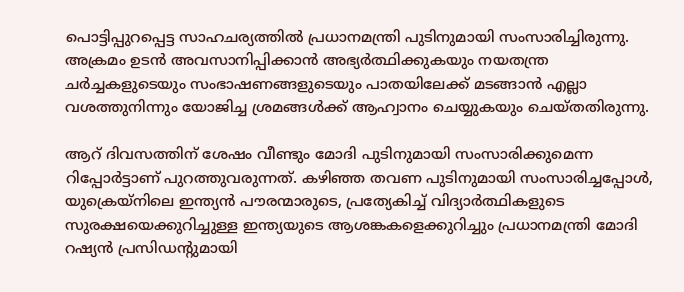പൊട്ടിപ്പുറപ്പെട്ട സാഹചര്യത്തില്‍ പ്രധാനമന്ത്രി പുടിനുമായി സംസാരിച്ചിരുന്നു. അക്രമം ഉടന്‍ അവസാനിപ്പിക്കാന്‍ അഭ്യര്‍ത്ഥിക്കുകയും നയതന്ത്ര ചര്‍ച്ചകളുടെയും സംഭാഷണങ്ങളുടെയും പാതയിലേക്ക് മടങ്ങാന്‍ എല്ലാ വശത്തുനിന്നും യോജിച്ച ശ്രമങ്ങള്‍ക്ക് ആഹ്വാനം ചെയ്യുകയും ചെയ്തതിരുന്നു.

ആറ് ദിവസത്തിന് ശേഷം വീണ്ടും മോദി പുടിനുമായി സംസാരിക്കുമെന്ന റിപ്പോര്‍ട്ടാണ് പുറത്തുവരുന്നത്. കഴിഞ്ഞ തവണ പുടിനുമായി സംസാരിച്ചപ്പോള്‍, യുക്രെയ്നിലെ ഇന്ത്യന്‍ പൗരന്മാരുടെ, പ്രത്യേകിച്ച് വിദ്യാര്‍ത്ഥികളുടെ സുരക്ഷയെക്കുറിച്ചുള്ള ഇന്ത്യയുടെ ആശങ്കകളെക്കുറിച്ചും പ്രധാനമന്ത്രി മോദി റഷ്യന്‍ പ്രസിഡന്റുമായി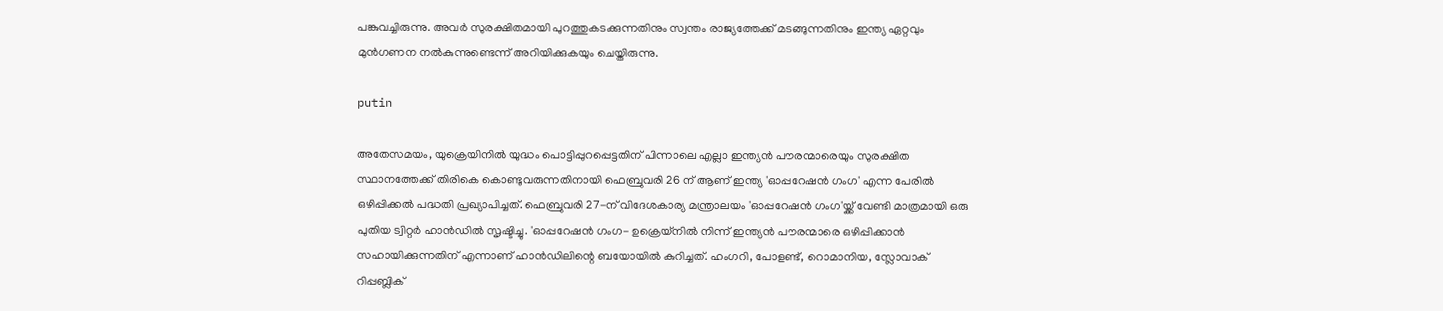പങ്കുവച്ചിരുന്നു. അവര്‍ സുരക്ഷിതമായി പുറത്തുകടക്കുന്നതിനും സ്വന്തം രാജ്യത്തേക്ക് മടങ്ങുന്നതിനും ഇന്ത്യ ഏറ്റവും മുന്‍ഗണന നല്‍കുന്നുണ്ടെന്ന് അറിയിക്കുകയും ചെയ്തിരുന്നു.

putin

അതേസമയം, യുക്രെയിനില്‍ യുദ്ധം പൊട്ടിപ്പുറപ്പെട്ടതിന് പിന്നാലെ എല്ലാ ഇന്ത്യന്‍ പൗരന്മാരെയും സുരക്ഷിത സ്ഥാനത്തേക്ക് തിരികെ കൊണ്ടുവരുന്നതിനായി ഫെബ്രുവരി 26 ന് ആണ് ഇന്ത്യ 'ഓപ്പറേഷന്‍ ഗംഗ' എന്ന പേരില്‍ ഒഴിപ്പിക്കല്‍ പദ്ധതി പ്രഖ്യാപിച്ചത്. ഫെബ്രുവരി 27-ന് വിദേശകാര്യ മന്ത്രാലയം 'ഓപ്പറേഷന്‍ ഗംഗ'യ്ക്ക് വേണ്ടി മാത്രമായി ഒരു പുതിയ ട്വിറ്റര്‍ ഹാന്‍ഡില്‍ സൃഷ്ടിച്ചു. 'ഓപ്പറേഷന്‍ ഗംഗ- ഉക്രെയ്‌നില്‍ നിന്ന് ഇന്ത്യന്‍ പൗരന്മാരെ ഒഴിപ്പിക്കാന്‍ സഹായിക്കുന്നതിന് എന്നാണ് ഹാന്‍ഡിലിന്റെ ബയോയില്‍ കുറിച്ചത്. ഹംഗറി, പോളണ്ട്, റൊമാനിയ, സ്ലോവാക് റിപ്പബ്ലിക്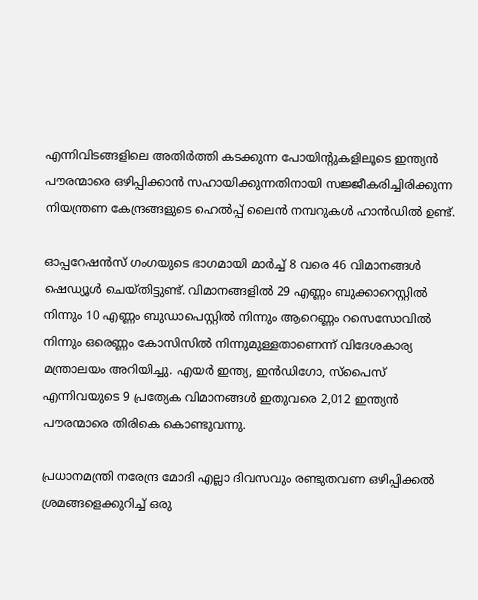എന്നിവിടങ്ങളിലെ അതിര്‍ത്തി കടക്കുന്ന പോയിന്റുകളിലൂടെ ഇന്ത്യന്‍ പൗരന്മാരെ ഒഴിപ്പിക്കാന്‍ സഹായിക്കുന്നതിനായി സജ്ജീകരിച്ചിരിക്കുന്ന നിയന്ത്രണ കേന്ദ്രങ്ങളുടെ ഹെല്‍പ്പ് ലൈന്‍ നമ്പറുകള്‍ ഹാന്‍ഡില്‍ ഉണ്ട്.

ഓപ്പറേഷന്‍സ് ഗംഗയുടെ ഭാഗമായി മാര്‍ച്ച് 8 വരെ 46 വിമാനങ്ങള്‍ ഷെഡ്യൂള്‍ ചെയ്തിട്ടുണ്ട്. വിമാനങ്ങളില്‍ 29 എണ്ണം ബുക്കാറെസ്റ്റില്‍ നിന്നും 10 എണ്ണം ബുഡാപെസ്റ്റില്‍ നിന്നും ആറെണ്ണം റസെസോവില്‍ നിന്നും ഒരെണ്ണം കോസിസില്‍ നിന്നുമുള്ളതാണെന്ന് വിദേശകാര്യ മന്ത്രാലയം അറിയിച്ചു. എയര്‍ ഇന്ത്യ, ഇന്‍ഡിഗോ, സ്പൈസ് എന്നിവയുടെ 9 പ്രത്യേക വിമാനങ്ങള്‍ ഇതുവരെ 2,012 ഇന്ത്യന്‍ പൗരന്മാരെ തിരികെ കൊണ്ടുവന്നു.

പ്രധാനമന്ത്രി നരേന്ദ്ര മോദി എല്ലാ ദിവസവും രണ്ടുതവണ ഒഴിപ്പിക്കല്‍ ശ്രമങ്ങളെക്കുറിച്ച് ഒരു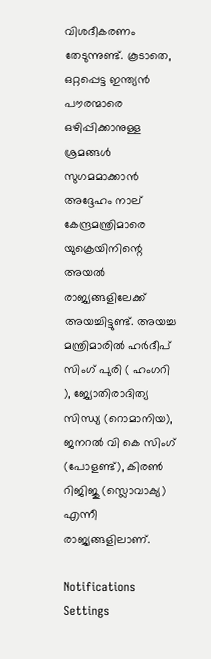വിശദീകരണം തേടുന്നുണ്ട്. കൂടാതെ, ഒറ്റപ്പെട്ട ഇന്ത്യന്‍ പൗരന്മാരെ ഒഴിപ്പിക്കാനുള്ള ശ്രമങ്ങള്‍ സുഗമമാക്കാന്‍ അദ്ദേഹം നാല് കേന്ദ്രമന്ത്രിമാരെ യുക്രെയിനിന്റെ അയല്‍ രാജ്യങ്ങളിലേക്ക് അയച്ചിട്ടുണ്ട്. അയച്ച മന്ത്രിമാരില്‍ ഹര്‍ദീപ് സിംഗ് പുരി ( ഹംഗറി ), ജ്യോതിരാദിത്യ സിന്ധ്യ (റൊമാനിയ), ജനറല്‍ വി കെ സിംഗ് (പോളണ്ട്), കിരണ്‍ റിജിജു (സ്ലൊവാക്യ) എന്നീ രാജ്യങ്ങളിലാണ്.

Notifications
Settings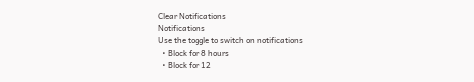Clear Notifications
Notifications
Use the toggle to switch on notifications
  • Block for 8 hours
  • Block for 12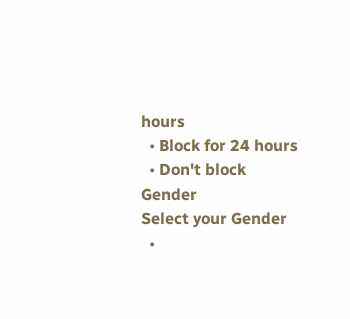hours
  • Block for 24 hours
  • Don't block
Gender
Select your Gender
  •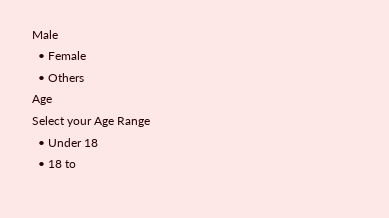Male
  • Female
  • Others
Age
Select your Age Range
  • Under 18
  • 18 to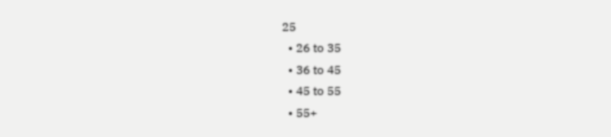25
  • 26 to 35
  • 36 to 45
  • 45 to 55
  • 55+